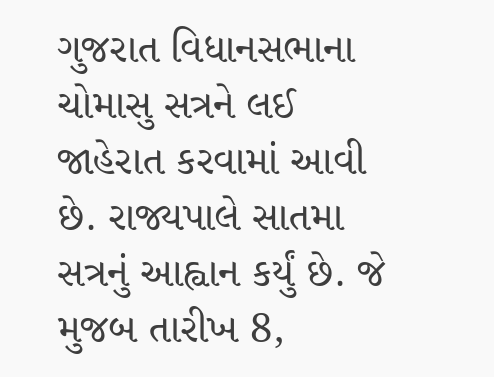ગુજરાત વિધાનસભાના ચોમાસુ સત્રને લઈ જાહેરાત કરવામાં આવી છે. રાજ્યપાલે સાતમા સત્રનું આહ્વાન કર્યું છે. જે મુજબ તારીખ 8,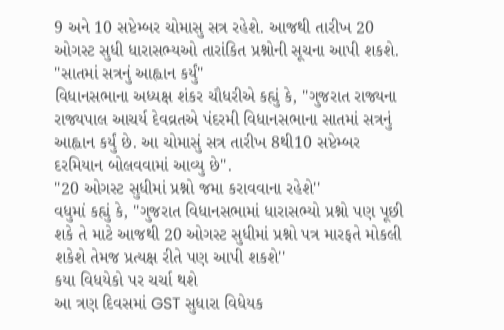9 અને 10 સપ્ટેમ્બર ચોમાસુ સત્ર રહેશે. આજથી તારીખ 20 ઓગસ્ટ સુધી ધારાસભ્યઓ તારાંકિત પ્રશ્નોની સૂચના આપી શકશે.
''સાતમાં સત્રનું આહ્વાન કર્યું''
વિધાનસભાના અધ્યક્ષ શંકર ચૌધરીએ કહ્યું કે, ''ગુજરાત રાજ્યના રાજ્યપાલ આચર્ય દેવવ્રતએ પંદરમી વિધાનસભાના સાતમાં સત્રનું આહ્વાન કર્યું છે. આ ચોમાસું સત્ર તારીખ 8થી10 સપ્ટેમ્બર દરમિયાન બોલવવામાં આવ્યુ છે''.
''20 ઓગસ્ટ સુધીમાં પ્રશ્નો જમા કરાવવાના રહેશે''
વધુમાં કહ્યું કે, ''ગુજરાત વિધાનસભામાં ધારાસભ્યો પ્રશ્નો પણ પૂછી શકે તે માટે આજથી 20 ઓગસ્ટ સુધીમાં પ્રશ્નો પત્ર મારફતે મોકલી શકેશે તેમજ પ્રત્યક્ષ રીતે પણ આપી શકશે''
કયા વિધયેકો પર ચર્ચા થશે
આ ત્રણ દિવસમાં GST સુધારા વિધેયક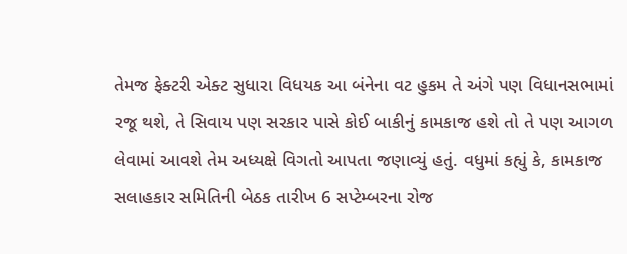તેમજ ફેક્ટરી એક્ટ સુધારા વિધયક આ બંનેના વટ હુકમ તે અંગે પણ વિધાનસભામાં રજૂ થશે, તે સિવાય પણ સરકાર પાસે કોઈ બાકીનું કામકાજ હશે તો તે પણ આગળ લેવામાં આવશે તેમ અધ્યક્ષે વિગતો આપતા જણાવ્યું હતું. વધુમાં કહ્યું કે, કામકાજ સલાહકાર સમિતિની બેઠક તારીખ 6 સપ્ટેમ્બરના રોજ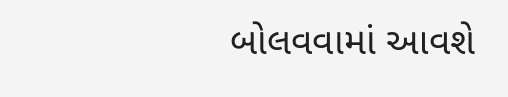બોલવવામાં આવશે